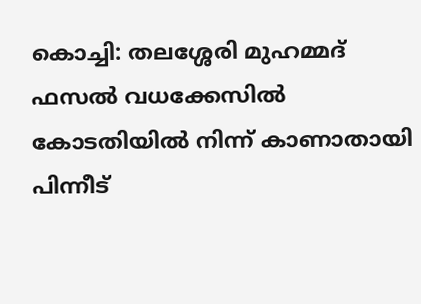കൊച്ചി: തലശ്ശേരി മുഹമ്മദ് ഫസൽ വധക്കേസിൽ കോടതിയിൽ നിന്ന് കാണാതായി പിന്നീട്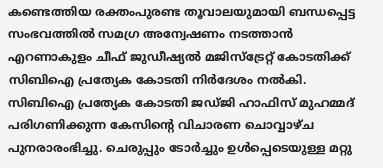കണ്ടെത്തിയ രക്തംപുരണ്ട തൂവാലയുമായി ബന്ധപ്പെട്ട സംഭവത്തിൽ സമഗ്ര അന്വേഷണം നടത്താൻ എറണാകുളം ചീഫ് ജുഡീഷ്യൽ മജിസ്ട്രേറ്റ് കോടതിക്ക് സിബിഐ പ്രത്യേക കോടതി നിർദേശം നൽകി.
സിബിഐ പ്രത്യേക കോടതി ജഡ്ജി ഹാഫിസ് മുഹമ്മദ് പരിഗണിക്കുന്ന കേസിന്റെ വിചാരണ ചൊവ്വാഴ്ച പുനരാരംഭിച്ചു. ചെരുപ്പും ടോർച്ചും ഉൾപ്പെടെയുള്ള മറ്റു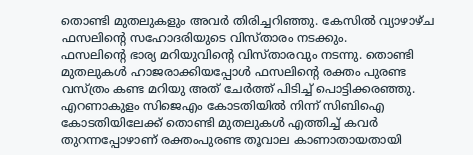തൊണ്ടി മുതലുകളും അവർ തിരിച്ചറിഞ്ഞു. കേസിൽ വ്യാഴാഴ്ച ഫസലിന്റെ സഹോദരിയുടെ വിസ്താരം നടക്കും.
ഫസലിന്റെ ഭാര്യ മറിയുവിന്റെ വിസ്താരവും നടന്നു. തൊണ്ടി മുതലുകൾ ഹാജരാക്കിയപ്പോൾ ഫസലിന്റെ രക്തം പുരണ്ട വസ്ത്രം കണ്ട മറിയു അത് ചേർത്ത് പിടിച്ച് പൊട്ടിക്കരഞ്ഞു.
എറണാകുളം സിജെഎം കോടതിയിൽ നിന്ന് സിബിഐ കോടതിയിലേക്ക് തൊണ്ടി മുതലുകൾ എത്തിച്ച് കവർ തുറന്നപ്പോഴാണ് രക്തംപുരണ്ട തൂവാല കാണാതായതായി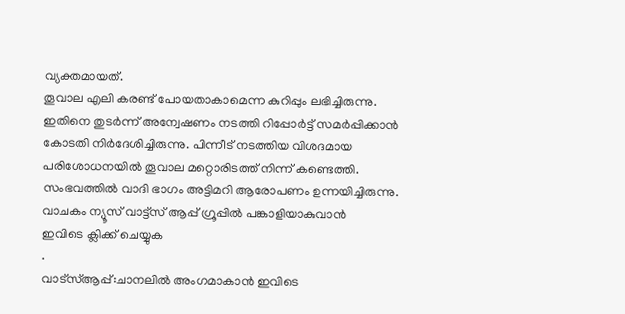വ്യക്തമായത്.
തൂവാല എലി കരണ്ട് പോയതാകാമെന്ന കുറിപ്പും ലഭിച്ചിരുന്നു. ഇതിനെ തുടർന്ന് അന്വേഷണം നടത്തി റിപ്പോർട്ട് സമർപ്പിക്കാൻ കോടതി നിർദേശിച്ചിരുന്നു. പിന്നീട് നടത്തിയ വിശദമായ പരിശോധനയിൽ തൂവാല മറ്റൊരിടത്ത് നിന്ന് കണ്ടെത്തി. സംഭവത്തിൽ വാദി ഭാഗം അട്ടിമറി ആരോപണം ഉന്നയിച്ചിരുന്നു.
വാചകം ന്യൂസ് വാട്ട്സ് ആപ്പ് ഗ്രൂപ്പിൽ പങ്കാളിയാകുവാൻ
ഇവിടെ ക്ലിക്ക് ചെയ്യുക
.
വാട്സ്ആപ്പ്:ചാനലിൽ അംഗമാകാൻ ഇവിടെ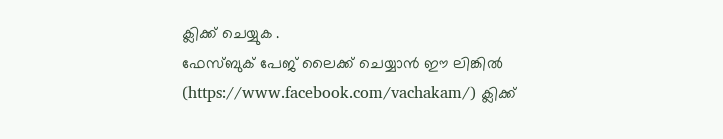ക്ലിക്ക് ചെയ്യുക .
ഫേസ്ബുക് പേജ് ലൈക്ക് ചെയ്യാൻ ഈ ലിങ്കിൽ (https://www.facebook.com/vachakam/) ക്ലിക്ക്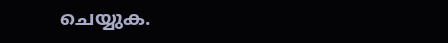ചെയ്യുക.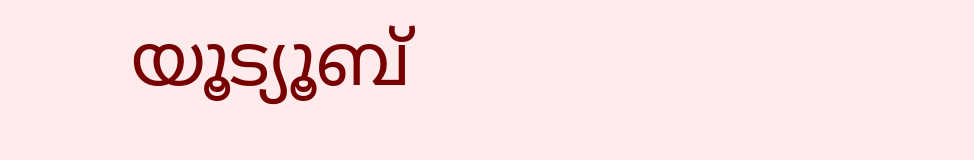യൂട്യൂബ്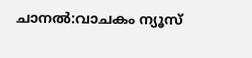ചാനൽ:വാചകം ന്യൂസ്